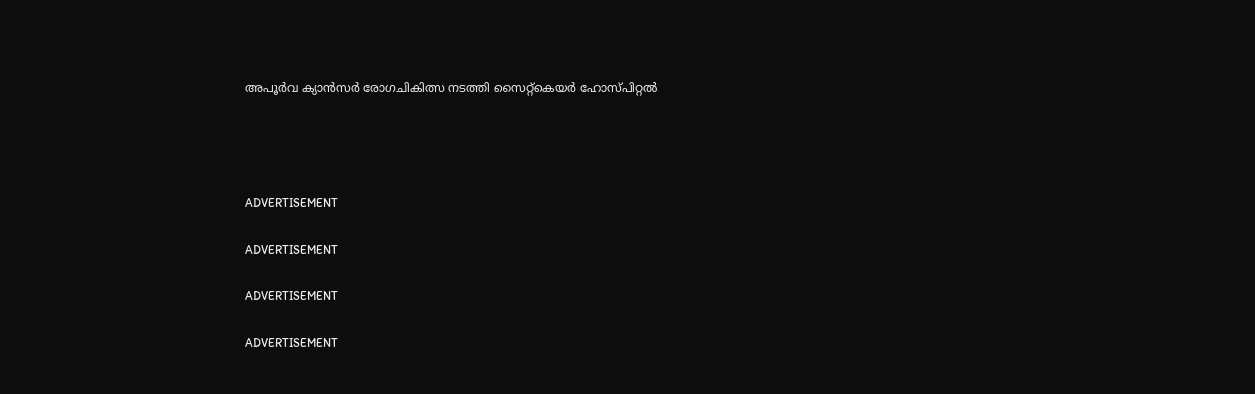അപൂര്‍വ ക്യാന്‍സര്‍ രോഗചികിത്സ നടത്തി സൈറ്റ്‌കെയര്‍ ഹോസ്പിറ്റല്‍




ADVERTISEMENT

ADVERTISEMENT

ADVERTISEMENT

ADVERTISEMENT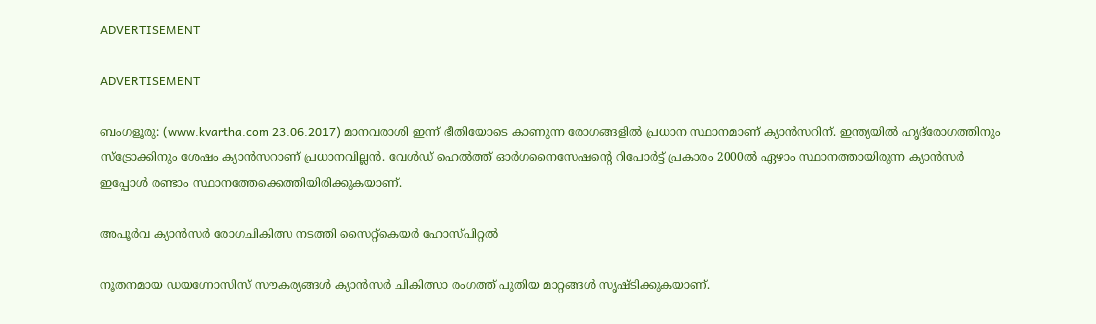ADVERTISEMENT

ADVERTISEMENT

ബംഗളൂരു: (www.kvartha.com 23.06.2017) മാനവരാശി ഇന്ന് ഭീതിയോടെ കാണുന്ന രോഗങ്ങളില്‍ പ്രധാന സ്ഥാനമാണ് ക്യാന്‍സറിന്. ഇന്ത്യയില്‍ ഹൃദ്‌രോഗത്തിനും സ്‌ട്രോക്കിനും ശേഷം ക്യാന്‍സറാണ് പ്രധാനവില്ലന്‍. വേള്‍ഡ് ഹെല്‍ത്ത് ഓര്‍ഗനൈസേഷന്റെ റിപോര്‍ട്ട് പ്രകാരം 2000ല്‍ ഏഴാം സ്ഥാനത്തായിരുന്ന ക്യാന്‍സര്‍ ഇപ്പോള്‍ രണ്ടാം സ്ഥാനത്തേക്കെത്തിയിരിക്കുകയാണ്.

അപൂര്‍വ ക്യാന്‍സര്‍ രോഗചികിത്സ നടത്തി സൈറ്റ്‌കെയര്‍ ഹോസ്പിറ്റല്‍

നൂതനമായ ഡയഗ്നോസിസ് സൗകര്യങ്ങള്‍ ക്യാന്‍സര്‍ ചികിത്സാ രംഗത്ത് പുതിയ മാറ്റങ്ങള്‍ സൃഷ്ടിക്കുകയാണ്.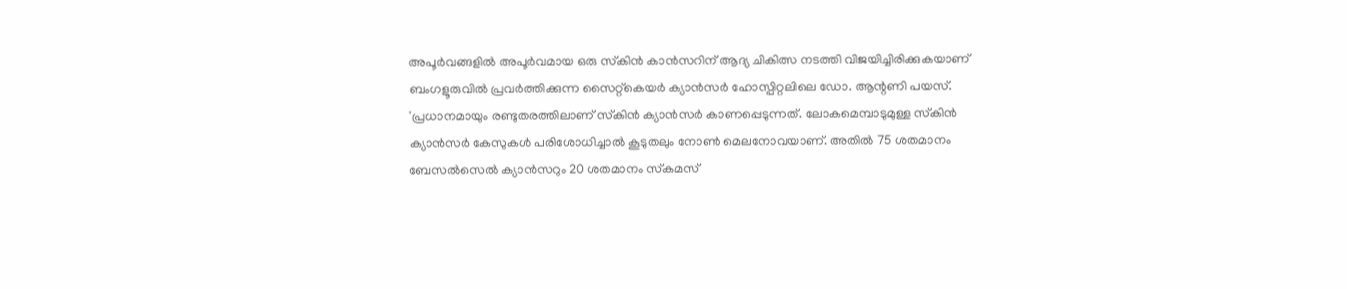അപൂര്‍വങ്ങളില്‍ അപൂര്‍വമായ ഒരു സ്‌കിന്‍ കാന്‍സറിന് ആദ്യ ചികിത്സ നടത്തി വിജയിച്ചിരിക്കുകയാണ് ബംഗളൂരുവില്‍ പ്രവര്‍ത്തിക്കുന്ന സൈറ്റ്‌കെയര്‍ ക്യാന്‍സര്‍ ഹോസ്പിറ്റലിലെ ഡോ. ആന്റണി പയസ്. 'പ്രധാനമായും രണ്ടുതരത്തിലാണ് സ്‌കിന്‍ ക്യാന്‍സര്‍ കാണപ്പെടുന്നത്. ലോകമെമ്പാടുമുള്ള സ്‌കിന്‍ ക്യാന്‍സര്‍ കേസുകള്‍ പരിശോധിച്ചാല്‍ കൂടുതലും നോണ്‍ മെലനോവയാണ്. അതില്‍ 75 ശതമാനം ബേസല്‍സെല്‍ ക്യാന്‍സറും 20 ശതമാനം സ്‌കമസ്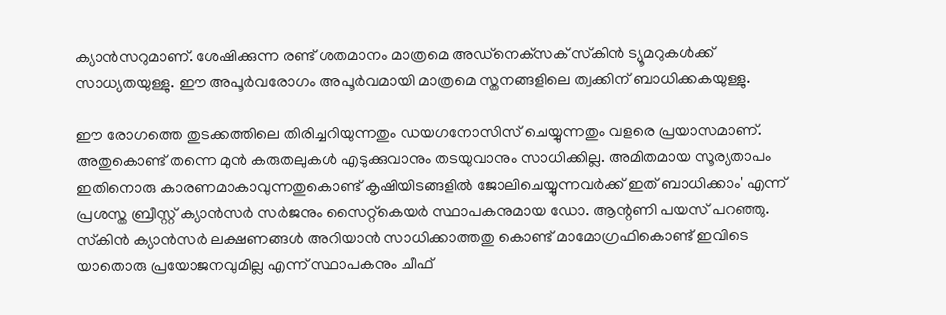ക്യാന്‍സറുമാണ്. ശേഷിക്കുന്ന രണ്ട് ശതമാനം മാത്രമെ അഡ്‌നെക്‌സക് സ്‌കിന്‍ ട്യൂമറുകള്‍ക്ക് സാധ്യതയുള്ളു. ഈ അപൂര്‍വരോഗം അപൂര്‍വമായി മാത്രമെ സ്തനങ്ങളിലെ ത്വക്കിന് ബാധിക്കകയുള്ളു.

ഈ രോഗത്തെ തുടക്കത്തിലെ തിരിച്ചറിയുന്നതും ഡയഗനോസിസ് ചെയ്യുന്നതും വളരെ പ്രയാസമാണ്. അതുകൊണ്ട് തന്നെ മുന്‍ കരുതലുകള്‍ എടുക്കുവാനും തടയുവാനും സാധിക്കില്ല. അമിതമായ സൂര്യതാപം ഇതിനൊരു കാരണമാകാവുന്നതുകൊണ്ട് കൃഷിയിടങ്ങളില്‍ ജോലിചെയ്യുന്നവര്‍ക്ക് ഇത് ബാധിക്കാം' എന്ന് പ്രശസ്ത ബ്രീസ്റ്റ് ക്യാന്‍സര്‍ സര്‍ജനും സൈറ്റ്‌കെയര്‍ സ്ഥാപകനുമായ ഡോ. ആന്റണി പയസ് പറഞ്ഞു. സ്‌കിന്‍ ക്യാന്‍സര്‍ ലക്ഷണങ്ങള്‍ അറിയാന്‍ സാധിക്കാത്തതു കൊണ്ട് മാമോഗ്രഫികൊണ്ട് ഇവിടെ യാതൊരു പ്രയോജനവുമില്ല എന്ന് സ്ഥാപകനും ചീഫ്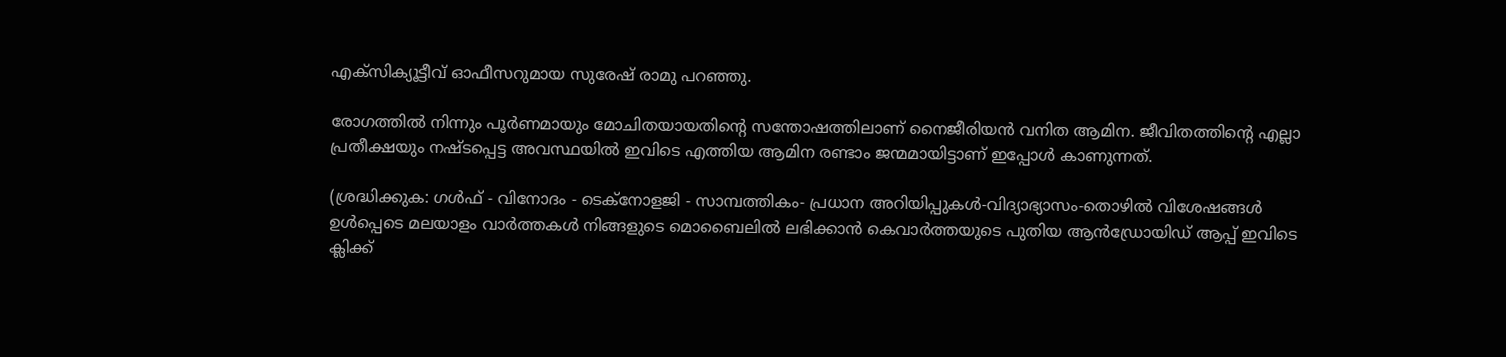എക്‌സിക്യൂട്ടീവ് ഓഫീസറുമായ സുരേഷ് രാമു പറഞ്ഞു.

രോഗത്തില്‍ നിന്നും പൂര്‍ണമായും മോചിതയായതിന്റെ സന്തോഷത്തിലാണ് നൈജീരിയന്‍ വനിത ആമിന. ജീവിതത്തിന്റെ എല്ലാ പ്രതീക്ഷയും നഷ്ടപ്പെട്ട അവസ്ഥയില്‍ ഇവിടെ എത്തിയ ആമിന രണ്ടാം ജന്മമായിട്ടാണ് ഇപ്പോള്‍ കാണുന്നത്.

(ശ്രദ്ധിക്കുക: ഗൾഫ് - വിനോദം - ടെക്നോളജി - സാമ്പത്തികം- പ്രധാന അറിയിപ്പുകൾ-വിദ്യാഭ്യാസം-തൊഴിൽ വിശേഷങ്ങൾ ഉൾപ്പെടെ മലയാളം വാർത്തകൾ നിങ്ങളുടെ മൊബൈലിൽ ലഭിക്കാൻ കെവാർത്തയുടെ പുതിയ ആൻഡ്രോയിഡ് ആപ്പ് ഇവിടെ ക്ലിക്ക്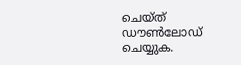ചെയ്ത് ഡൗൺലോഡ് ചെയ്യുക.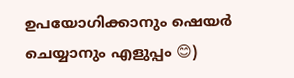ഉപയോഗിക്കാനും ഷെയർ ചെയ്യാനും എളുപ്പം 😊)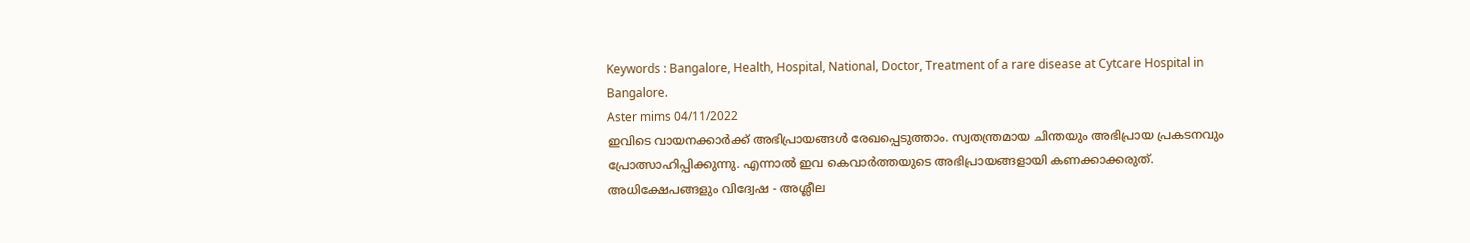Keywords : Bangalore, Health, Hospital, National, Doctor, Treatment of a rare disease at Cytcare Hospital in Bangalore.
Aster mims 04/11/2022
ഇവിടെ വായനക്കാർക്ക് അഭിപ്രായങ്ങൾ രേഖപ്പെടുത്താം. സ്വതന്ത്രമായ ചിന്തയും അഭിപ്രായ പ്രകടനവും പ്രോത്സാഹിപ്പിക്കുന്നു. എന്നാൽ ഇവ കെവാർത്തയുടെ അഭിപ്രായങ്ങളായി കണക്കാക്കരുത്. അധിക്ഷേപങ്ങളും വിദ്വേഷ - അശ്ലീല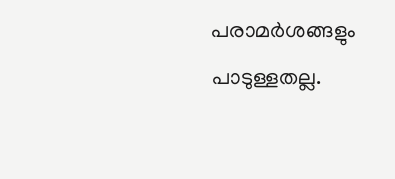പരാമർശങ്ങളും പാടുള്ളതല്ല.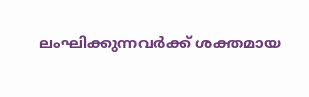ലംഘിക്കുന്നവർക്ക് ശക്തമായ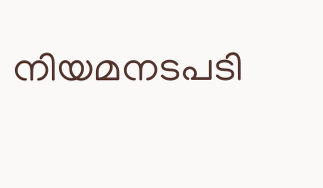നിയമനടപടി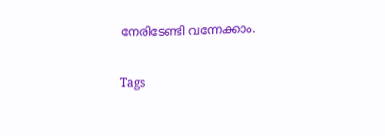നേരിടേണ്ടി വന്നേക്കാം.

Tags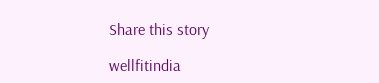Share this story

wellfitindia